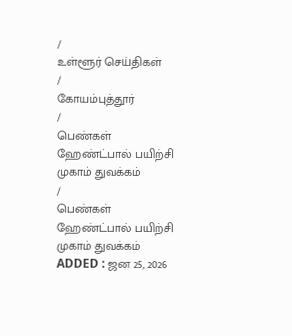/
உள்ளூர் செய்திகள்
/
கோயம்புத்தூர்
/
பெண்கள் ஹேண்ட்பால் பயிற்சி முகாம் துவக்கம்
/
பெண்கள் ஹேண்ட்பால் பயிற்சி முகாம் துவக்கம்
ADDED : ஜன 25, 2026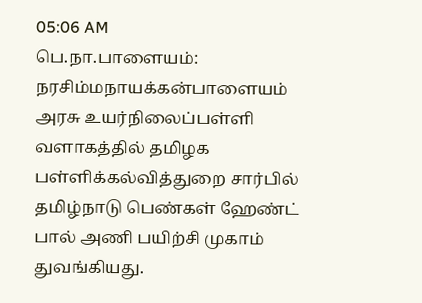05:06 AM
பெ.நா.பாளையம்: நரசிம்மநாயக்கன்பாளையம் அரசு உயர்நிலைப்பள்ளி வளாகத்தில் தமிழக பள்ளிக்கல்வித்துறை சார்பில் தமிழ்நாடு பெண்கள் ஹேண்ட் பால் அணி பயிற்சி முகாம் துவங்கியது.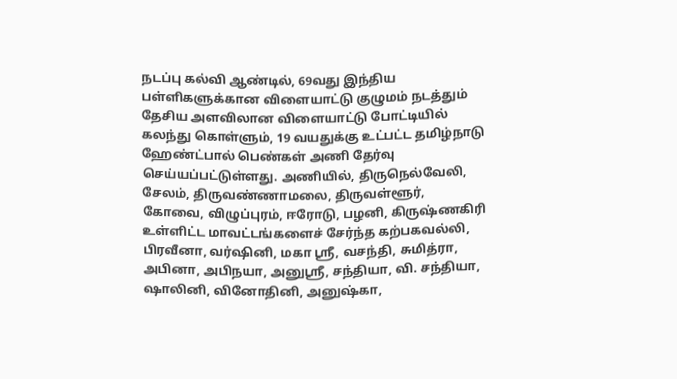நடப்பு கல்வி ஆண்டில், 69வது இந்திய பள்ளிகளுக்கான விளையாட்டு குழுமம் நடத்தும் தேசிய அளவிலான விளையாட்டு போட்டியில் கலந்து கொள்ளும், 19 வயதுக்கு உட்பட்ட தமிழ்நாடு ஹேண்ட்பால் பெண்கள் அணி தேர்வு செய்யப்பட்டுள்ளது. அணியில், திருநெல்வேலி, சேலம், திருவண்ணாமலை, திருவள்ளூர், கோவை, விழுப்புரம், ஈரோடு, பழனி, கிருஷ்ணகிரி உள்ளிட்ட மாவட்டங்களைச் சேர்ந்த கற்பகவல்லி, பிரவீனா, வர்ஷினி, மகா ஸ்ரீ, வசந்தி, சுமித்ரா, அபினா, அபிநயா, அனுஸ்ரீ, சந்தியா, வி. சந்தியா, ஷாலினி, வினோதினி, அனுஷ்கா,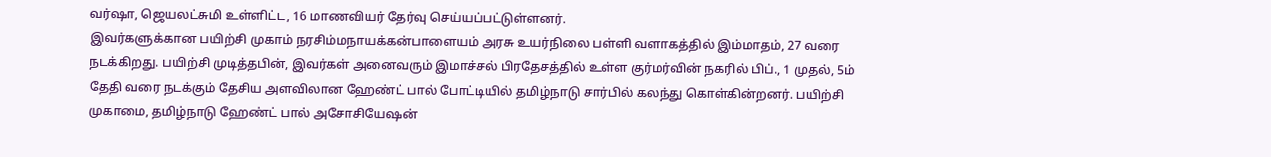வர்ஷா, ஜெயலட்சுமி உள்ளிட்ட, 16 மாணவியர் தேர்வு செய்யப்பட்டுள்ளனர்.
இவர்களுக்கான பயிற்சி முகாம் நரசிம்மநாயக்கன்பாளையம் அரசு உயர்நிலை பள்ளி வளாகத்தில் இம்மாதம், 27 வரை நடக்கிறது. பயிற்சி முடித்தபின், இவர்கள் அனைவரும் இமாச்சல் பிரதேசத்தில் உள்ள குர்மர்வின் நகரில் பிப்., 1 முதல், 5ம் தேதி வரை நடக்கும் தேசிய அளவிலான ஹேண்ட் பால் போட்டியில் தமிழ்நாடு சார்பில் கலந்து கொள்கின்றனர். பயிற்சி முகாமை, தமிழ்நாடு ஹேண்ட் பால் அசோசியேஷன்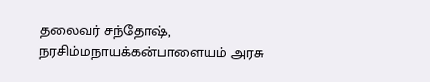தலைவர் சந்தோஷ், நரசிம்மநாயக்கன்பாளையம் அரசு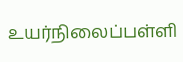உயர்நிலைப்பள்ளி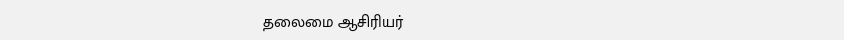தலைமை ஆசிரியர்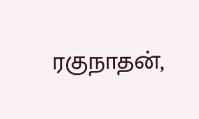ரகுநாதன்,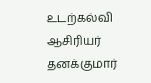உடற்கல்வி ஆசிரியர் தனக்குமார்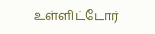உள்ளிட்டோர்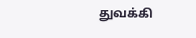துவக்கி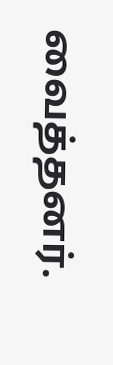வைத்தனர்.